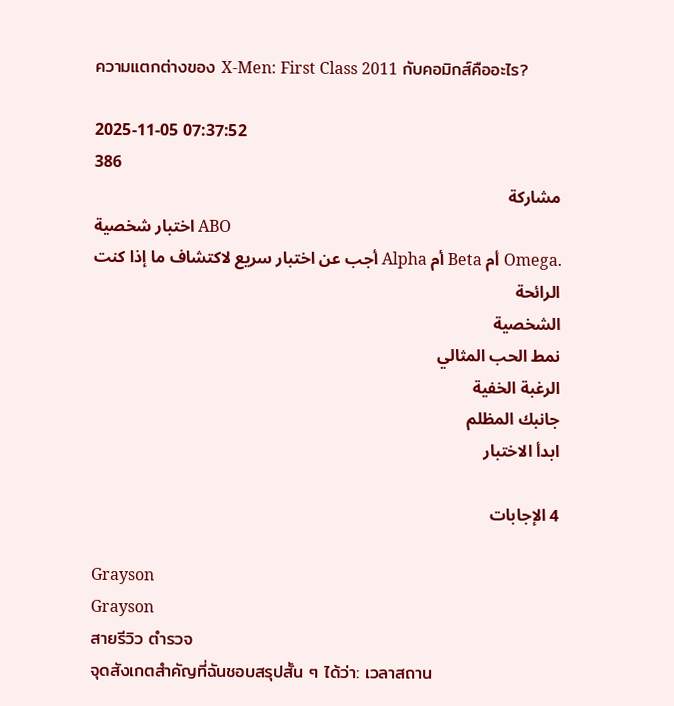ความแตกต่างของ X-Men: First Class 2011 กับคอมิกส์คืออะไร?

2025-11-05 07:37:52
386
مشاركة
اختبار شخصية ABO
أجب عن اختبار سريع لاكتشاف ما إذا كنت Alpha أم Beta أم Omega.
الرائحة
الشخصية
نمط الحب المثالي
الرغبة الخفية
جانبك المظلم
ابدأ الاختبار

4 الإجابات

Grayson
Grayson
สายรีวิว ตำรวจ
จุดสังเกตสำคัญที่ฉันชอบสรุปสั้น ๆ ได้ว่า: เวลาสถาน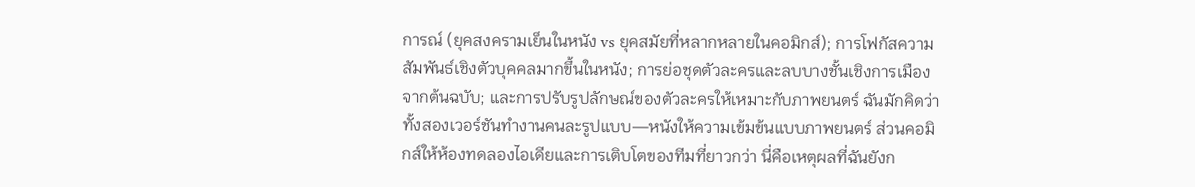การณ์ (ยุคสงครามเย็นในหนัง vs ยุคสมัยที่หลากหลายในคอมิกส์); การโฟกัสความสัมพันธ์เชิงตัวบุคคลมากขึ้นในหนัง; การย่อชุดตัวละครและลบบางชั้นเชิงการเมืองจากต้นฉบับ; และการปรับรูปลักษณ์ของตัวละครให้เหมาะกับภาพยนตร์ ฉันมักคิดว่าทั้งสองเวอร์ชันทำงานคนละรูปแบบ—หนังให้ความเข้มข้นแบบภาพยนตร์ ส่วนคอมิกส์ให้ห้องทดลองไอเดียและการเติบโตของทีมที่ยาวกว่า นี่คือเหตุผลที่ฉันยังก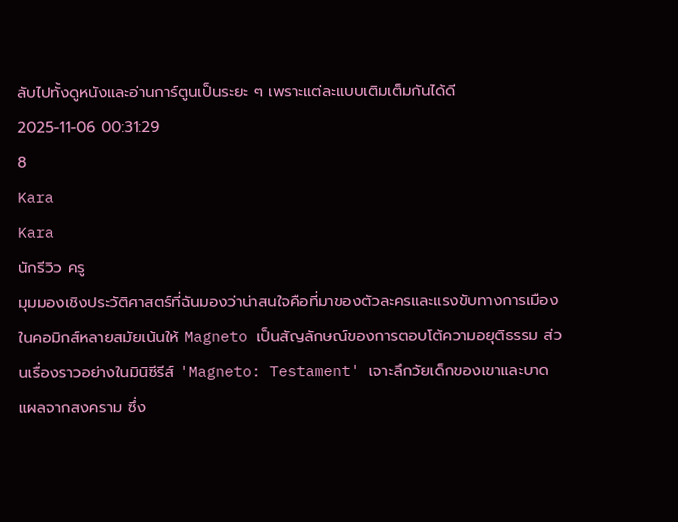ลับไปทั้งดูหนังและอ่านการ์ตูนเป็นระยะ ๆ เพราะแต่ละแบบเติมเต็มกันได้ดี
2025-11-06 00:31:29
8
Kara
Kara
นักรีวิว ครู
มุมมองเชิงประวัติศาสตร์ที่ฉันมองว่าน่าสนใจคือที่มาของตัวละครและแรงขับทางการเมือง ในคอมิกส์หลายสมัยเน้นให้ Magneto เป็นสัญลักษณ์ของการตอบโต้ความอยุติธรรม ส่วนเรื่องราวอย่างในมินิซีรีส์ 'Magneto: Testament' เจาะลึกวัยเด็กของเขาและบาดแผลจากสงคราม ซึ่ง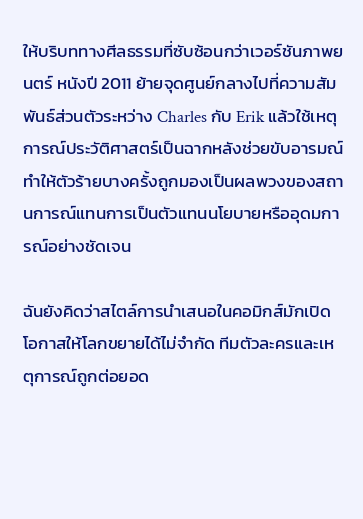ให้บริบททางศีลธรรมที่ซับซ้อนกว่าเวอร์ชันภาพยนตร์ หนังปี 2011 ย้ายจุดศูนย์กลางไปที่ความสัมพันธ์ส่วนตัวระหว่าง Charles กับ Erik แล้วใช้เหตุการณ์ประวัติศาสตร์เป็นฉากหลังช่วยขับอารมณ์ ทำให้ตัวร้ายบางครั้งถูกมองเป็นผลพวงของสถานการณ์แทนการเป็นตัวแทนนโยบายหรืออุดมการณ์อย่างชัดเจน

ฉันยังคิดว่าสไตล์การนำเสนอในคอมิกส์มักเปิดโอกาสให้โลกขยายได้ไม่จำกัด ทีมตัวละครและเหตุการณ์ถูกต่อยอด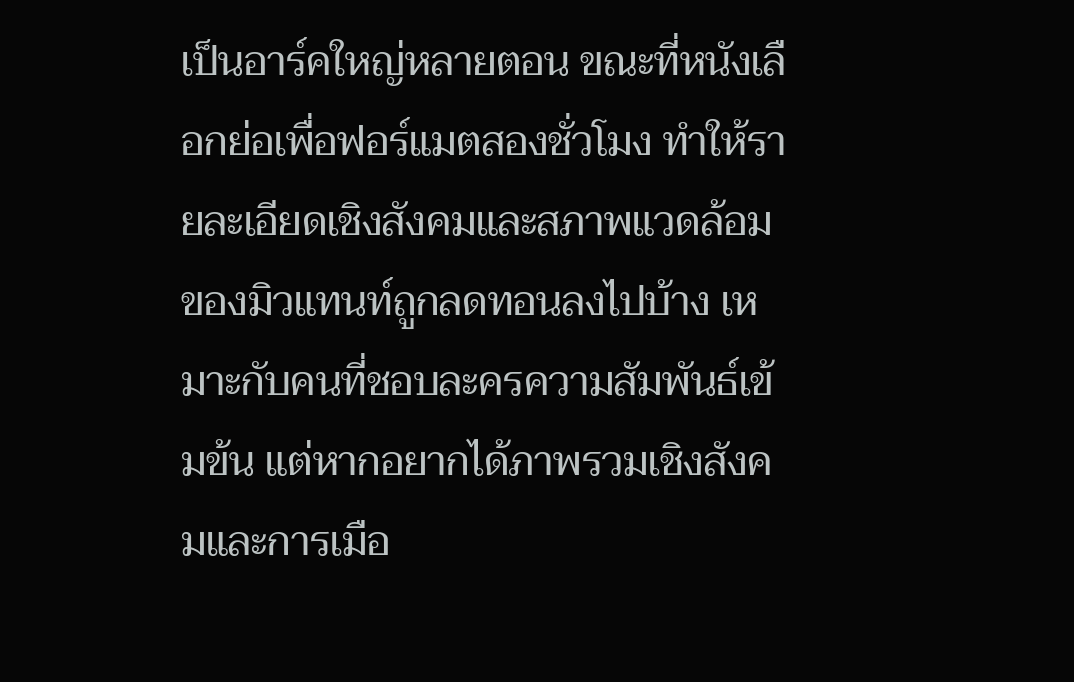เป็นอาร์คใหญ่หลายตอน ขณะที่หนังเลือกย่อเพื่อฟอร์แมตสองชั่วโมง ทำให้รายละเอียดเชิงสังคมและสภาพแวดล้อมของมิวแทนท์ถูกลดทอนลงไปบ้าง เหมาะกับคนที่ชอบละครความสัมพันธ์เข้มข้น แต่หากอยากได้ภาพรวมเชิงสังคมและการเมือ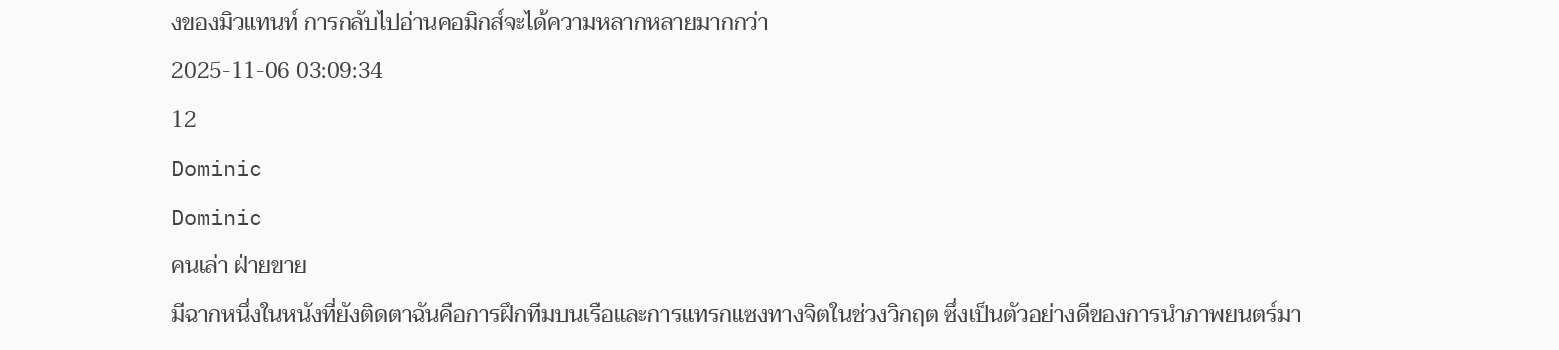งของมิวแทนท์ การกลับไปอ่านคอมิกส์จะได้ความหลากหลายมากกว่า
2025-11-06 03:09:34
12
Dominic
Dominic
คนเล่า ฝ่ายขาย
มีฉากหนึ่งในหนังที่ยังติดตาฉันคือการฝึกทีมบนเรือและการแทรกแซงทางจิตในช่วงวิกฤต ซึ่งเป็นตัวอย่างดีของการนำภาพยนตร์มา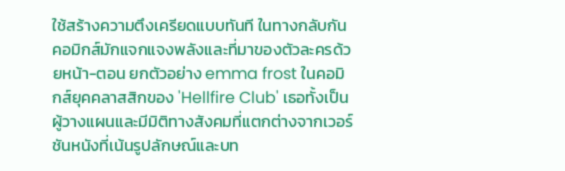ใช้สร้างความตึงเครียดแบบทันที ในทางกลับกันคอมิกส์มักแจกแจงพลังและที่มาของตัวละครด้วยหน้า-ตอน ยกตัวอย่าง emma frost ในคอมิกส์ยุคคลาสสิกของ 'Hellfire Club' เธอทั้งเป็นผู้วางแผนและมีมิติทางสังคมที่แตกต่างจากเวอร์ชันหนังที่เน้นรูปลักษณ์และบท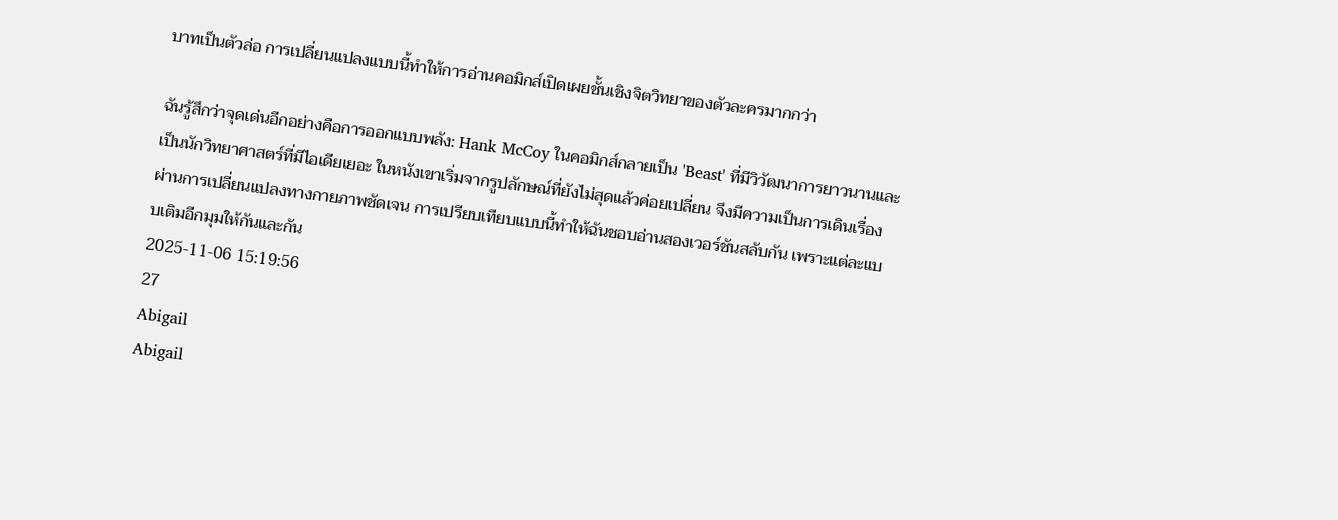บาทเป็นตัวล่อ การเปลี่ยนแปลงแบบนี้ทำให้การอ่านคอมิกส์เปิดเผยชั้นเชิงจิตวิทยาของตัวละครมากกว่า

ฉันรู้สึกว่าจุดเด่นอีกอย่างคือการออกแบบพลัง: Hank McCoy ในคอมิกส์กลายเป็น 'Beast' ที่มีวิวัฒนาการยาวนานและเป็นนักวิทยาศาสตร์ที่มีไอเดียเยอะ ในหนังเขาเริ่มจากรูปลักษณ์ที่ยังไม่สุดแล้วค่อยเปลี่ยน จึงมีความเป็นการเดินเรื่องผ่านการเปลี่ยนแปลงทางกายภาพชัดเจน การเปรียบเทียบแบบนี้ทำให้ฉันชอบอ่านสองเวอร์ชันสลับกัน เพราะแต่ละแบบเติมอีกมุมให้กันและกัน
2025-11-06 15:19:56
27
Abigail
Abigail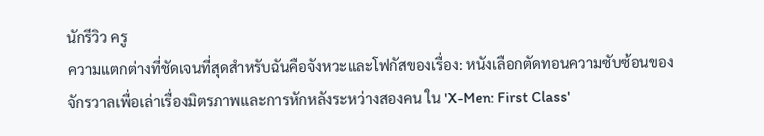นักรีวิว ครู
ความแตกต่างที่ชัดเจนที่สุดสำหรับฉันคือจังหวะและโฟกัสของเรื่อง: หนังเลือกตัดทอนความซับซ้อนของจักรวาลเพื่อเล่าเรื่องมิตรภาพและการหักหลังระหว่างสองคน ใน 'X-Men: First Class'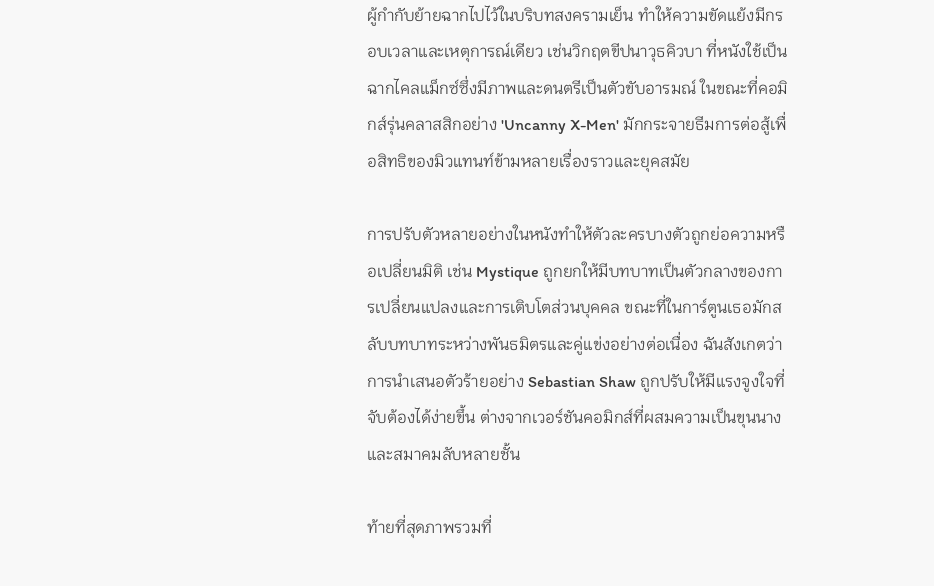ผู้กำกับย้ายฉากไปไว้ในบริบทสงครามเย็น ทำให้ความขัดแย้งมีกรอบเวลาและเหตุการณ์เดียว เช่นวิกฤตขีปนาวุธคิวบา ที่หนังใช้เป็นฉากไคลแม็กซ์ซึ่งมีภาพและดนตรีเป็นตัวขับอารมณ์ ในขณะที่คอมิกส์รุ่นคลาสสิกอย่าง 'Uncanny X-Men' มักกระจายธีมการต่อสู้เพื่อสิทธิของมิวแทนท์ข้ามหลายเรื่องราวและยุคสมัย

การปรับตัวหลายอย่างในหนังทำให้ตัวละครบางตัวถูกย่อความหรือเปลี่ยนมิติ เช่น Mystique ถูกยกให้มีบทบาทเป็นตัวกลางของการเปลี่ยนแปลงและการเติบโตส่วนบุคคล ขณะที่ในการ์ตูนเธอมักสลับบทบาทระหว่างพันธมิตรและคู่แข่งอย่างต่อเนื่อง ฉันสังเกตว่าการนำเสนอตัวร้ายอย่าง Sebastian Shaw ถูกปรับให้มีแรงจูงใจที่จับต้องได้ง่ายขึ้น ต่างจากเวอร์ชันคอมิกส์ที่ผสมความเป็นขุนนางและสมาคมลับหลายชั้น

ท้ายที่สุดภาพรวมที่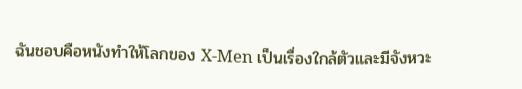ฉันชอบคือหนังทำให้โลกของ X-Men เป็นเรื่องใกล้ตัวและมีจังหวะ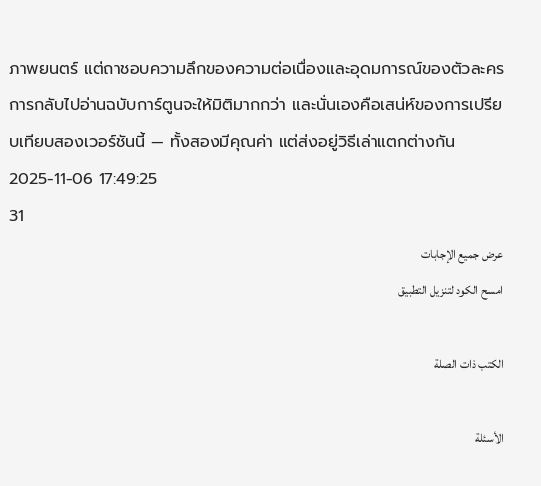ภาพยนตร์ แต่ถาชอบความลึกของความต่อเนื่องและอุดมการณ์ของตัวละคร การกลับไปอ่านฉบับการ์ตูนจะให้มิติมากกว่า และนั่นเองคือเสน่ห์ของการเปรียบเทียบสองเวอร์ชันนี้ — ทั้งสองมีคุณค่า แต่ส่งอยู่วิธีเล่าแตกต่างกัน
2025-11-06 17:49:25
31
عرض جميع الإجابات
امسح الكود لتنزيل التطبيق

الكتب ذات الصلة

الأسئلة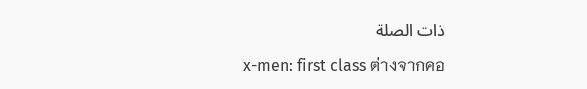ذات الصلة

x-men: first class ต่างจากคอ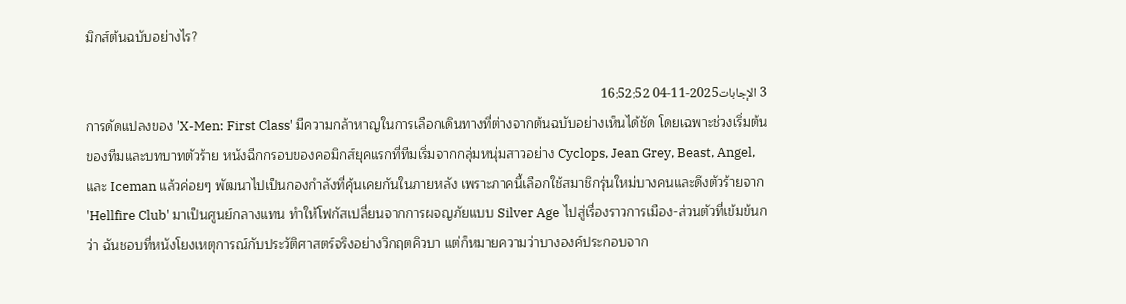มิกส์ต้นฉบับอย่างไร?

3 الإجابات2025-11-04 16:52:52
การดัดแปลงของ 'X-Men: First Class' มีความกล้าหาญในการเลือกเดินทางที่ต่างจากต้นฉบับอย่างเห็นได้ชัด โดยเฉพาะช่วงเริ่มต้นของทีมและบทบาทตัวร้าย หนังฉีกกรอบของคอมิกส์ยุคแรกที่ทีมเริ่มจากกลุ่มหนุ่มสาวอย่าง Cyclops, Jean Grey, Beast, Angel, และ Iceman แล้วค่อยๆ พัฒนาไปเป็นกองกำลังที่คุ้นเคยกันในภายหลัง เพราะภาคนี้เลือกใช้สมาชิกรุ่นใหม่บางคนและดึงตัวร้ายจาก 'Hellfire Club' มาเป็นศูนย์กลางแทน ทำให้โฟกัสเปลี่ยนจากการผจญภัยแบบ Silver Age ไปสู่เรื่องราวการเมือง-ส่วนตัวที่เข้มข้นกว่า ฉันชอบที่หนังโยงเหตุการณ์กับประวัติศาสตร์จริงอย่างวิกฤตคิวบา แต่ก็หมายความว่าบางองค์ประกอบจาก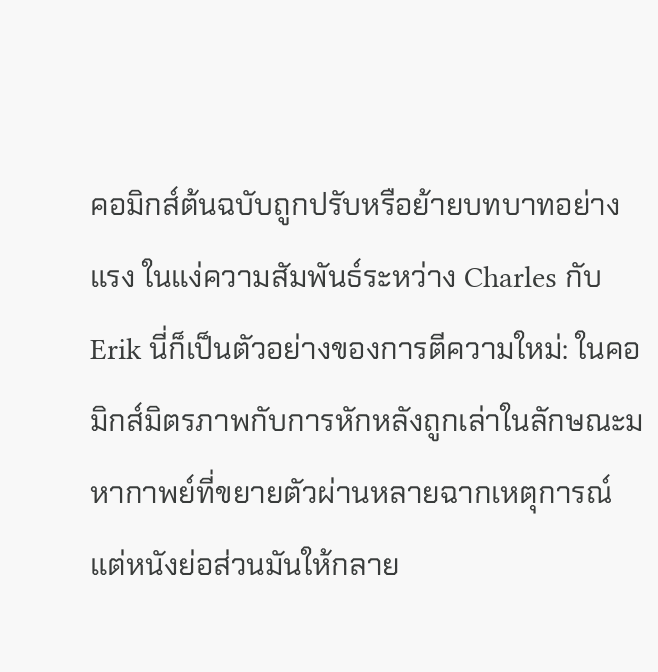คอมิกส์ต้นฉบับถูกปรับหรือย้ายบทบาทอย่างแรง ในแง่ความสัมพันธ์ระหว่าง Charles กับ Erik นี่ก็เป็นตัวอย่างของการตีความใหม่: ในคอมิกส์มิตรภาพกับการหักหลังถูกเล่าในลักษณะมหากาพย์ที่ขยายตัวผ่านหลายฉากเหตุการณ์ แต่หนังย่อส่วนมันให้กลาย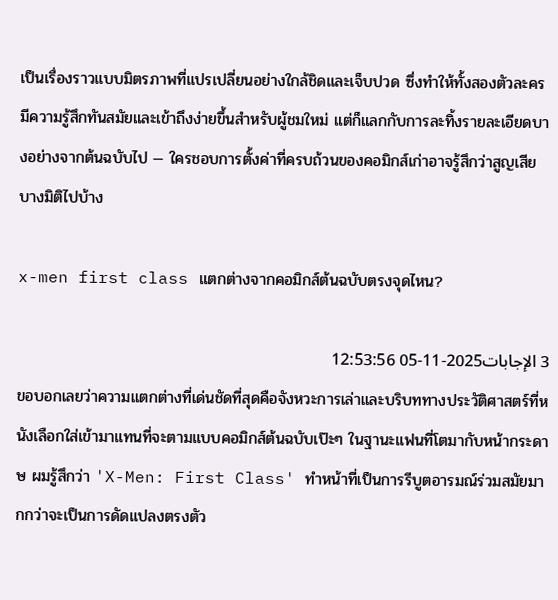เป็นเรื่องราวแบบมิตรภาพที่แปรเปลี่ยนอย่างใกล้ชิดและเจ็บปวด ซึ่งทำให้ทั้งสองตัวละครมีความรู้สึกทันสมัยและเข้าถึงง่ายขึ้นสำหรับผู้ชมใหม่ แต่ก็แลกกับการละทิ้งรายละเอียดบางอย่างจากต้นฉบับไป — ใครชอบการตั้งค่าที่ครบถ้วนของคอมิกส์เก่าอาจรู้สึกว่าสูญเสียบางมิติไปบ้าง

x-men first class แตกต่างจากคอมิกส์ต้นฉบับตรงจุดไหน?

3 الإجابات2025-11-05 12:53:56
ขอบอกเลยว่าความแตกต่างที่เด่นชัดที่สุดคือจังหวะการเล่าและบริบททางประวัติศาสตร์ที่หนังเลือกใส่เข้ามาแทนที่จะตามแบบคอมิกส์ต้นฉบับเป๊ะๆ ในฐานะแฟนที่โตมากับหน้ากระดาษ ผมรู้สึกว่า 'X-Men: First Class' ทำหน้าที่เป็นการรีบูตอารมณ์ร่วมสมัยมากกว่าจะเป็นการดัดแปลงตรงตัว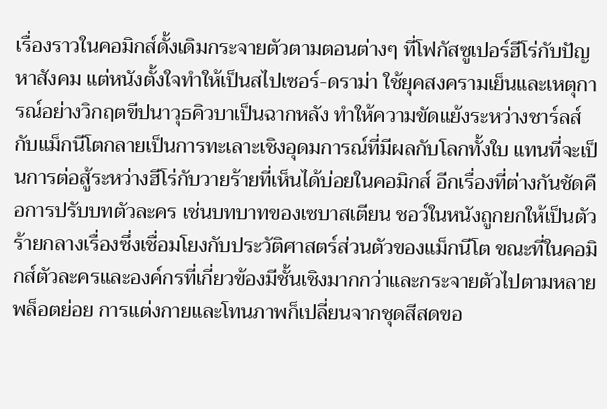เรื่องราวในคอมิกส์ดั้งเดิมกระจายตัวตามตอนต่างๆ ที่โฟกัสซูเปอร์ฮีโร่กับปัญหาสังคม แต่หนังตั้งใจทำให้เป็นสไปเซอร์-ดราม่า ใช้ยุคสงครามเย็นและเหตุการณ์อย่างวิกฤตขีปนาวุธคิวบาเป็นฉากหลัง ทำให้ความขัดแย้งระหว่างชาร์ลส์กับแม็กนีโตกลายเป็นการทะเลาะเชิงอุดมการณ์ที่มีผลกับโลกทั้งใบ แทนที่จะเป็นการต่อสู้ระหว่างฮีโร่กับวายร้ายที่เห็นได้บ่อยในคอมิกส์ อีกเรื่องที่ต่างกันชัดคือการปรับบทตัวละคร เช่นบทบาทของเซบาสเตียน ชอว์ในหนังถูกยกให้เป็นตัวร้ายกลางเรื่องซึ่งเชื่อมโยงกับประวัติศาสตร์ส่วนตัวของแม็กนีโต ขณะที่ในคอมิกส์ตัวละครและองค์กรที่เกี่ยวข้องมีชั้นเชิงมากกว่าและกระจายตัวไปตามหลายพล็อตย่อย การแต่งกายและโทนภาพก็เปลี่ยนจากชุดสีสดขอ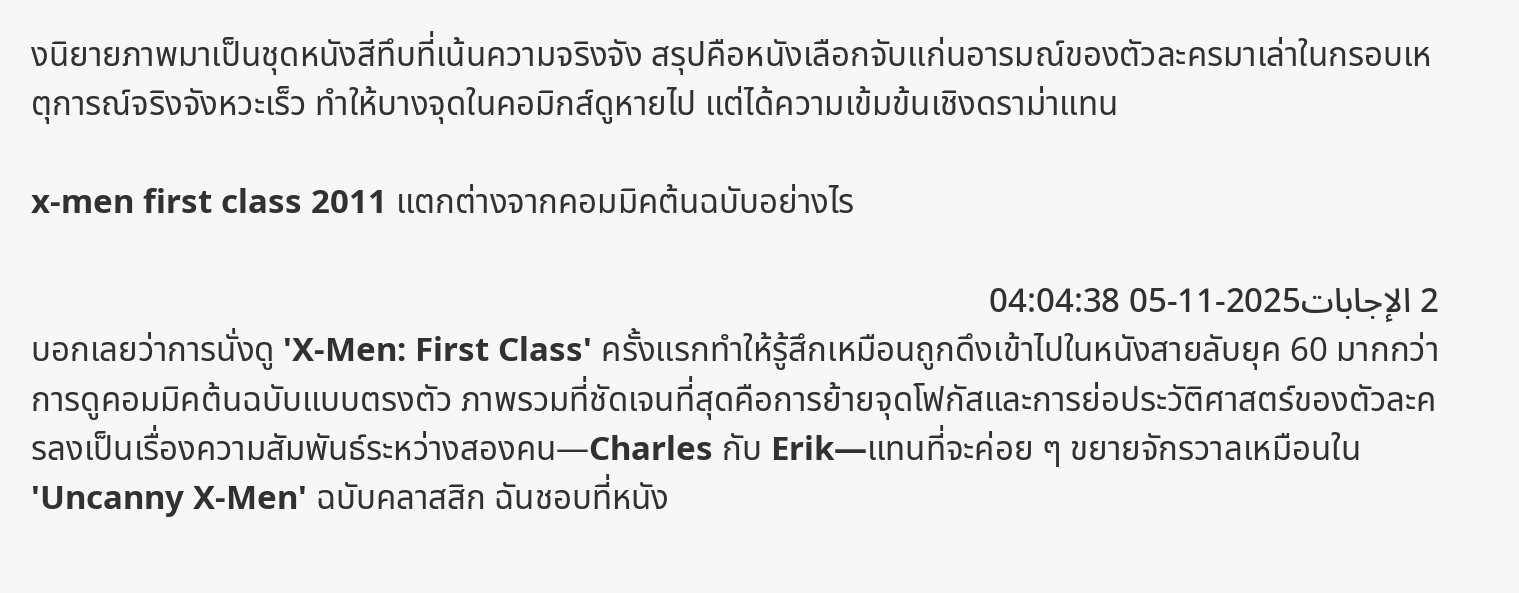งนิยายภาพมาเป็นชุดหนังสีทึบที่เน้นความจริงจัง สรุปคือหนังเลือกจับแก่นอารมณ์ของตัวละครมาเล่าในกรอบเหตุการณ์จริงจังหวะเร็ว ทำให้บางจุดในคอมิกส์ดูหายไป แต่ได้ความเข้มข้นเชิงดราม่าแทน

x-men first class 2011 แตกต่างจากคอมมิคต้นฉบับอย่างไร

2 الإجابات2025-11-05 04:04:38
บอกเลยว่าการนั่งดู 'X-Men: First Class' ครั้งแรกทำให้รู้สึกเหมือนถูกดึงเข้าไปในหนังสายลับยุค 60 มากกว่าการดูคอมมิคต้นฉบับแบบตรงตัว ภาพรวมที่ชัดเจนที่สุดคือการย้ายจุดโฟกัสและการย่อประวัติศาสตร์ของตัวละครลงเป็นเรื่องความสัมพันธ์ระหว่างสองคน—Charles กับ Erik—แทนที่จะค่อย ๆ ขยายจักรวาลเหมือนใน 'Uncanny X-Men' ฉบับคลาสสิก ฉันชอบที่หนัง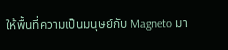ให้พื้นที่ความเป็นมนุษย์กับ Magneto มา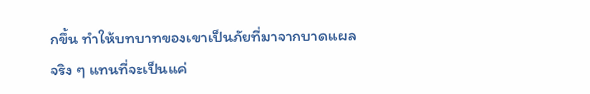กขึ้น ทำให้บทบาทของเขาเป็นภัยที่มาจากบาดแผลจริง ๆ แทนที่จะเป็นแค่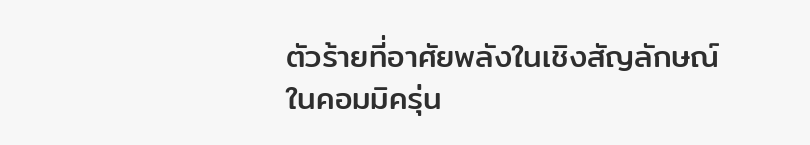ตัวร้ายที่อาศัยพลังในเชิงสัญลักษณ์ ในคอมมิครุ่น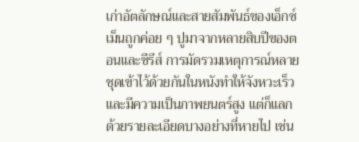เก่าอัตลักษณ์และสายสัมพันธ์ของเอ็กซ์เม็นถูกค่อย ๆ ปูมาจากหลายสิบปีของตอนและซีรีส์ การมัดรวมเหตุการณ์หลายชุดเข้าไว้ด้วยกันในหนังทำให้จังหวะเร็วและมีความเป็นภาพยนตร์สูง แต่ก็แลกด้วยรายละเอียดบางอย่างที่หายไป เช่น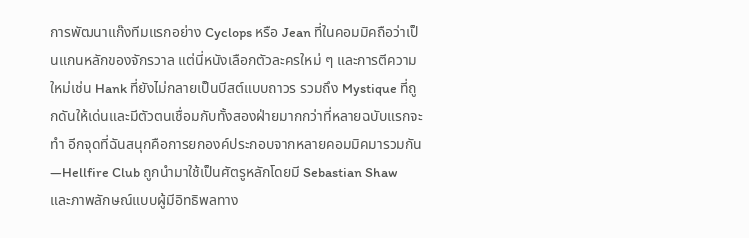การพัฒนาแก๊งทีมแรกอย่าง Cyclops หรือ Jean ที่ในคอมมิคถือว่าเป็นแกนหลักของจักรวาล แต่นี่หนังเลือกตัวละครใหม่ ๆ และการตีความใหม่เช่น Hank ที่ยังไม่กลายเป็นบีสต์แบบถาวร รวมถึง Mystique ที่ถูกดันให้เด่นและมีตัวตนเชื่อมกับทั้งสองฝ่ายมากกว่าที่หลายฉบับแรกจะทำ อีกจุดที่ฉันสนุกคือการยกองค์ประกอบจากหลายคอมมิคมารวมกัน—Hellfire Club ถูกนำมาใช้เป็นศัตรูหลักโดยมี Sebastian Shaw และภาพลักษณ์แบบผู้มีอิทธิพลทาง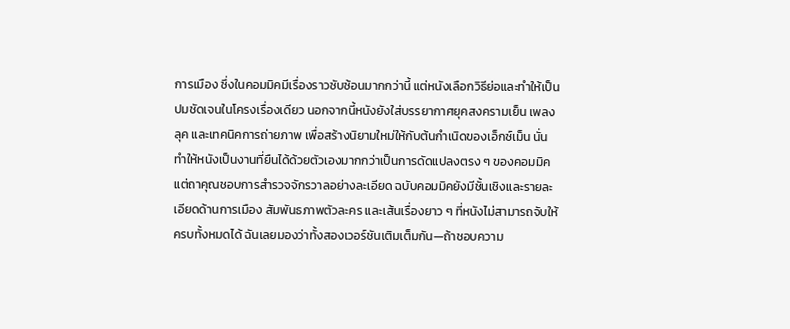การเมือง ซึ่งในคอมมิคมีเรื่องราวซับซ้อนมากกว่านี้ แต่หนังเลือกวิธีย่อและทำให้เป็นปมชัดเจนในโครงเรื่องเดียว นอกจากนี้หนังยังใส่บรรยากาศยุคสงครามเย็น เพลง ลุค และเทคนิคการถ่ายภาพ เพื่อสร้างนิยามใหม่ให้กับต้นกำเนิดของเอ็กซ์เม็น นั่นทำให้หนังเป็นงานที่ยืนได้ด้วยตัวเองมากกว่าเป็นการดัดแปลงตรง ๆ ของคอมมิค แต่ถาคุณชอบการสำรวจจักรวาลอย่างละเอียด ฉบับคอมมิคยังมีชั้นเชิงและรายละเอียดด้านการเมือง สัมพันธภาพตัวละคร และเส้นเรื่องยาว ๆ ที่หนังไม่สามารถจับให้ครบทั้งหมดได้ ฉันเลยมองว่าทั้งสองเวอร์ชันเติมเต็มกัน—ถ้าชอบความ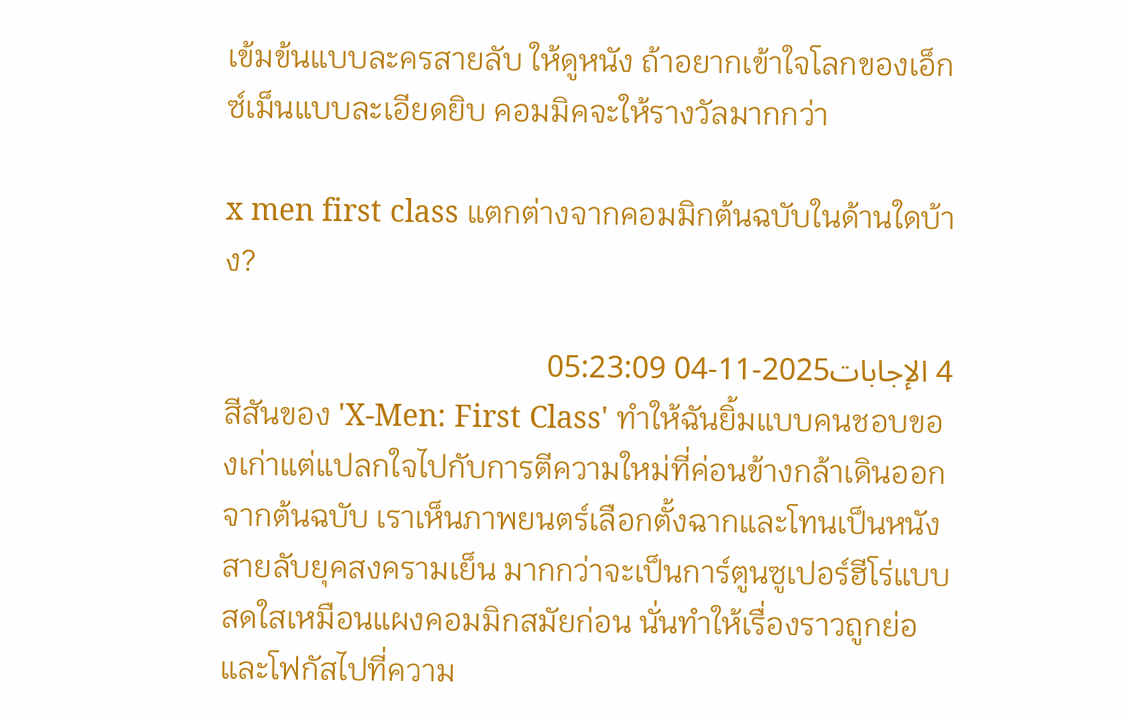เข้มข้นแบบละครสายลับ ให้ดูหนัง ถ้าอยากเข้าใจโลกของเอ็กซ์เม็นแบบละเอียดยิบ คอมมิคจะให้รางวัลมากกว่า

x men first class แตกต่างจากคอมมิกต้นฉบับในด้านใดบ้าง?

4 الإجابات2025-11-04 05:23:09
สีสันของ 'X-Men: First Class' ทำให้ฉันยิ้มแบบคนชอบของเก่าแต่แปลกใจไปกับการตีความใหม่ที่ค่อนข้างกล้าเดินออกจากต้นฉบับ เราเห็นภาพยนตร์เลือกตั้งฉากและโทนเป็นหนังสายลับยุคสงครามเย็น มากกว่าจะเป็นการ์ตูนซูเปอร์ฮีโร่แบบสดใสเหมือนแผงคอมมิกสมัยก่อน นั่นทำให้เรื่องราวถูกย่อและโฟกัสไปที่ความ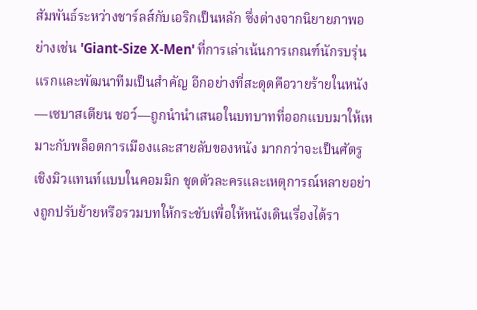สัมพันธ์ระหว่างชาร์ลส์กับเอริกเป็นหลัก ซึ่งต่างจากนิยายภาพอย่างเช่น 'Giant-Size X-Men' ที่การเล่าเน้นการเกณฑ์นักรบรุ่นแรกและพัฒนาทีมเป็นสำคัญ อีกอย่างที่สะดุดคือวายร้ายในหนัง—เซบาสเตียน ชอว์—ถูกนำนำเสนอในบทบาทที่ออกแบบมาให้เหมาะกับพล็อตการเมืองและสายลับของหนัง มากกว่าจะเป็นศัตรูเชิงมิวแทนท์แบบในคอมมิก ชุดตัวละครและเหตุการณ์หลายอย่างถูกปรับย้ายหรือรวมบทให้กระชับเพื่อให้หนังเดินเรื่องได้รา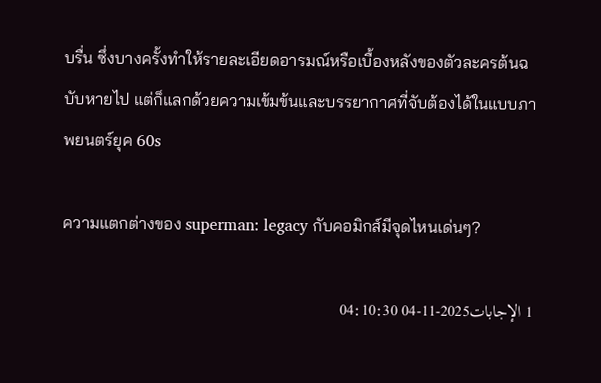บรื่น ซึ่งบางครั้งทำให้รายละเอียดอารมณ์หรือเบื้องหลังของตัวละครต้นฉบับหายไป แต่ก็แลกด้วยความเข้มข้นและบรรยากาศที่จับต้องได้ในแบบภาพยนตร์ยุค 60s

ความแตกต่างของ superman: legacy กับคอมิกส์มีจุดไหนเด่นๆ?

1 الإجابات2025-11-04 04:10:30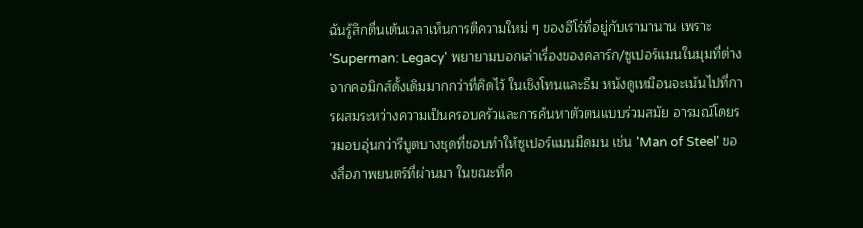ฉันรู้สึกตื่นเต้นเวลาเห็นการตีความใหม่ ๆ ของฮีโร่ที่อยู่กับเรามานาน เพราะ 'Superman: Legacy' พยายามบอกเล่าเรื่องของคลาร์ก/ซูเปอร์แมนในมุมที่ต่างจากคอมิกส์ดั้งเดิมมากกว่าที่คิดไว้ ในเชิงโทนและธีม หนังดูเหมือนจะเน้นไปที่การผสมระหว่างความเป็นครอบครัวและการค้นหาตัวตนแบบร่วมสมัย อารมณ์โดยรวมอบอุ่นกว่ารีบูตบางชุดที่ชอบทำให้ซูเปอร์แมนมืดมน เช่น 'Man of Steel' ของสื่อภาพยนตร์ที่ผ่านมา ในขณะที่ค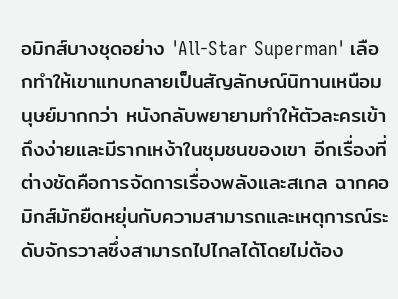อมิกส์บางชุดอย่าง 'All-Star Superman' เลือกทำให้เขาแทบกลายเป็นสัญลักษณ์นิทานเหนือมนุษย์มากกว่า หนังกลับพยายามทำให้ตัวละครเข้าถึงง่ายและมีรากเหง้าในชุมชนของเขา อีกเรื่องที่ต่างชัดคือการจัดการเรื่องพลังและสเกล ฉากคอมิกส์มักยืดหยุ่นกับความสามารถและเหตุการณ์ระดับจักรวาลซึ่งสามารถไปไกลได้โดยไม่ต้อง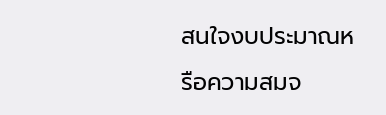สนใจงบประมาณหรือความสมจ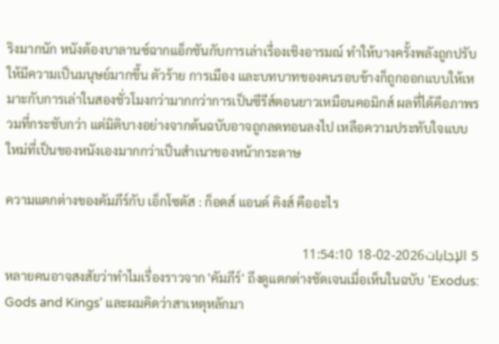ริงมากนัก หนังต้องบาลานซ์ฉากแอ็กชันกับการเล่าเรื่องเชิงอารมณ์ ทำให้บางครั้งพลังถูกปรับให้มีความเป็นมนุษย์มากขึ้น ตัวร้าย การเมือง และบทบาทของคนรอบข้างก็ถูกออกแบบให้เหมาะกับการเล่าในสองชั่วโมงกว่ามากกว่าการเป็นซีรีส์ตอนยาวเหมือนคอมิกส์ ผลที่ได้คือภาพรวมที่กระชับกว่า แต่มิติบางอย่างจากต้นฉบับอาจถูกลดทอนลงไป เหลือความประทับใจแบบใหม่ที่เป็นของหนังเองมากกว่าเป็นสำเนาของหน้ากระดาษ

ความแตกต่างของคัมภีร์กับ เอ็กโซดัส : ก็อดส์ แอนด์ คิงส์ คืออะไร

5 الإجابات2026-02-18 11:54:10
หลายคนอาจสงสัยว่าทำไมเรื่องราวจาก 'คัมภีร์' ถึงดูแตกต่างชัดเจนเมื่อเห็นในฉบับ 'Exodus: Gods and Kings' และผมคิดว่าสาเหตุหลักมา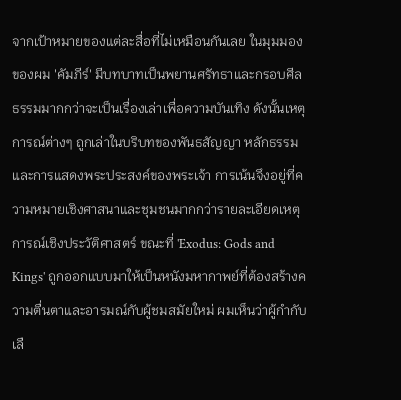จากเป้าหมายของแต่ละสื่อที่ไม่เหมือนกันเลย ในมุมมองของผม 'คัมภีร์' มีบทบาทเป็นพยานศรัทธาและกรอบศีลธรรมมากกว่าจะเป็นเรื่องเล่าเพื่อความบันเทิง ดังนั้นเหตุการณ์ต่างๆ ถูกเล่าในบริบทของพันธสัญญา หลักธรรม และการแสดงพระประสงค์ของพระเจ้า การเน้นจึงอยู่ที่ความหมายเชิงศาสนาและชุมชนมากกว่ารายละเอียดเหตุการณ์เชิงประวัติศาสตร์ ขณะที่ 'Exodus: Gods and Kings' ถูกออกแบบมาให้เป็นหนังมหากาพย์ที่ต้องสร้างความตื่นตาและอารมณ์กับผู้ชมสมัยใหม่ ผมเห็นว่าผู้กำกับเลื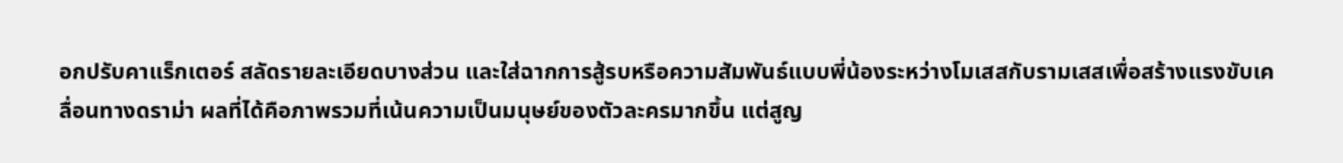อกปรับคาแร็กเตอร์ สลัดรายละเอียดบางส่วน และใส่ฉากการสู้รบหรือความสัมพันธ์แบบพี่น้องระหว่างโมเสสกับรามเสสเพื่อสร้างแรงขับเคลื่อนทางดราม่า ผลที่ได้คือภาพรวมที่เน้นความเป็นมนุษย์ของตัวละครมากขึ้น แต่สูญ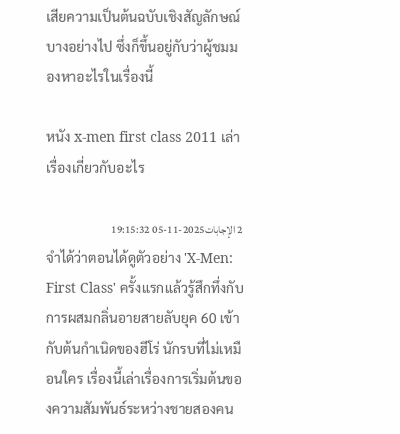เสียความเป็นต้นฉบับเชิงสัญลักษณ์บางอย่างไป ซึ่งก็ขึ้นอยู่กับว่าผู้ชมมองหาอะไรในเรื่องนี้

หนัง x-men first class 2011 เล่าเรื่องเกี่ยวกับอะไร

2 الإجابات2025-11-05 19:15:32
จำได้ว่าตอนได้ดูตัวอย่าง 'X-Men: First Class' ครั้งแรกแล้วรู้สึกทึ่งกับการผสมกลิ่นอายสายลับยุค 60 เข้ากับต้นกำเนิดของฮีโร่ นักรบที่ไม่เหมือนใคร เรื่องนี้เล่าเรื่องการเริ่มต้นของความสัมพันธ์ระหว่างชายสองคน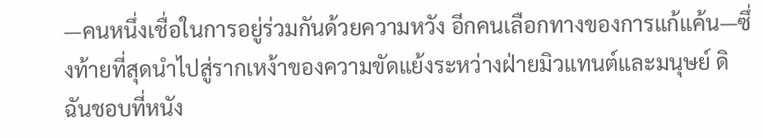—คนหนึ่งเชื่อในการอยู่ร่วมกันด้วยความหวัง อีกคนเลือกทางของการแก้แค้น—ซึ่งท้ายที่สุดนำไปสู่รากเหง้าของความขัดแย้งระหว่างฝ่ายมิวแทนต์และมนุษย์ ดิฉันชอบที่หนัง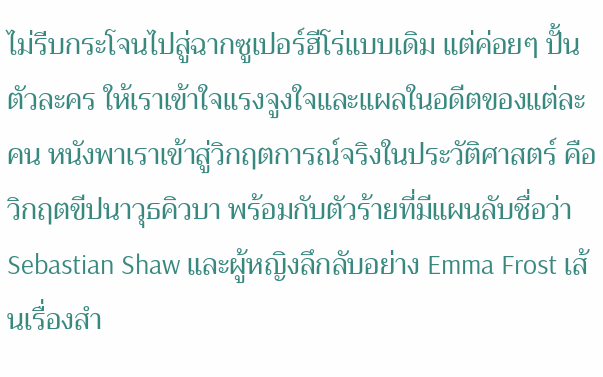ไม่รีบกระโจนไปสู่ฉากซูเปอร์ฮีโร่แบบเดิม แต่ค่อยๆ ปั้นตัวละคร ให้เราเข้าใจแรงจูงใจและแผลในอดีตของแต่ละคน หนังพาเราเข้าสู่วิกฤตการณ์จริงในประวัติศาสตร์ คือวิกฤตขีปนาวุธคิวบา พร้อมกับตัวร้ายที่มีแผนลับชื่อว่า Sebastian Shaw และผู้หญิงลึกลับอย่าง Emma Frost เส้นเรื่องสำ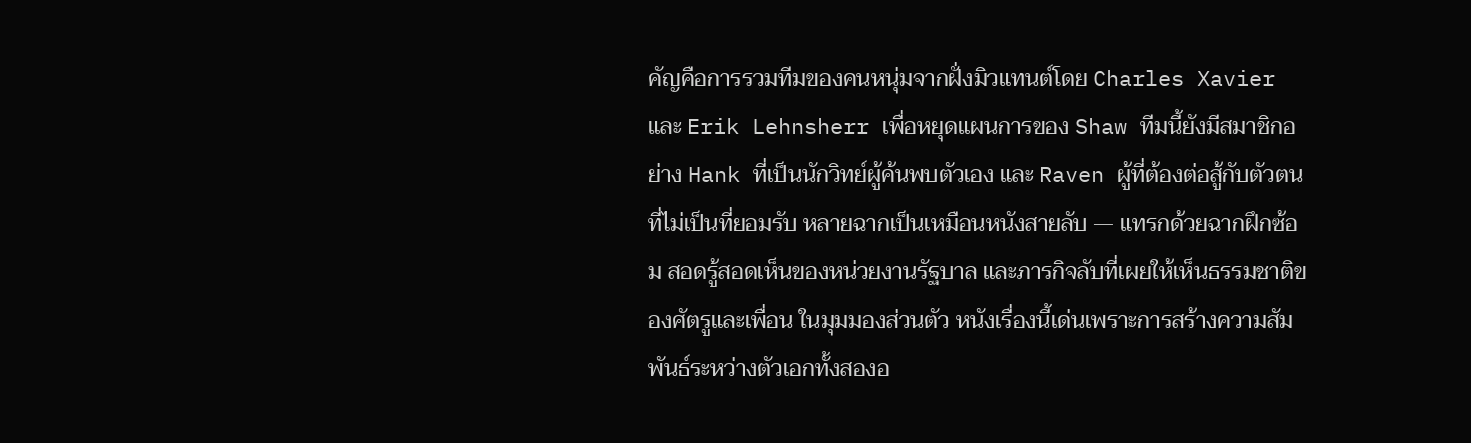คัญคือการรวมทีมของคนหนุ่มจากฝั่งมิวแทนต์โดย Charles Xavier และ Erik Lehnsherr เพื่อหยุดแผนการของ Shaw ทีมนี้ยังมีสมาชิกอย่าง Hank ที่เป็นนักวิทย์ผู้ค้นพบตัวเอง และ Raven ผู้ที่ต้องต่อสู้กับตัวตนที่ไม่เป็นที่ยอมรับ หลายฉากเป็นเหมือนหนังสายลับ — แทรกด้วยฉากฝึกซ้อม สอดรู้สอดเห็นของหน่วยงานรัฐบาล และภารกิจลับที่เผยให้เห็นธรรมชาติของศัตรูและเพื่อน ในมุมมองส่วนตัว หนังเรื่องนี้เด่นเพราะการสร้างความสัมพันธ์ระหว่างตัวเอกทั้งสองอ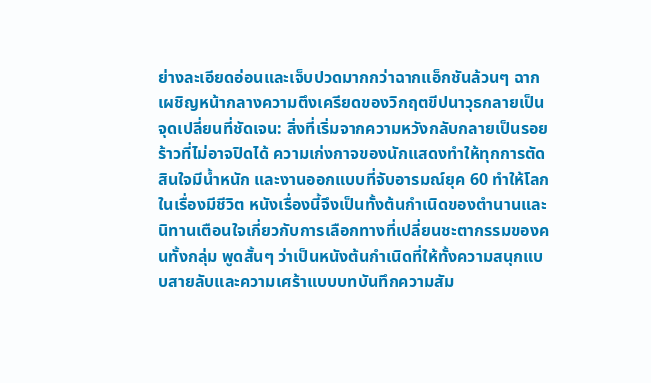ย่างละเอียดอ่อนและเจ็บปวดมากกว่าฉากแอ็กชันล้วนๆ ฉากเผชิญหน้ากลางความตึงเครียดของวิกฤตขีปนาวุธกลายเป็นจุดเปลี่ยนที่ชัดเจน: สิ่งที่เริ่มจากความหวังกลับกลายเป็นรอยร้าวที่ไม่อาจปิดได้ ความเก่งกาจของนักแสดงทำให้ทุกการตัดสินใจมีน้ำหนัก และงานออกแบบที่จับอารมณ์ยุค 60 ทำให้โลกในเรื่องมีชีวิต หนังเรื่องนี้จึงเป็นทั้งต้นกำเนิดของตำนานและนิทานเตือนใจเกี่ยวกับการเลือกทางที่เปลี่ยนชะตากรรมของคนทั้งกลุ่ม พูดสั้นๆ ว่าเป็นหนังต้นกำเนิดที่ให้ทั้งความสนุกแบบสายลับและความเศร้าแบบบทบันทึกความสัม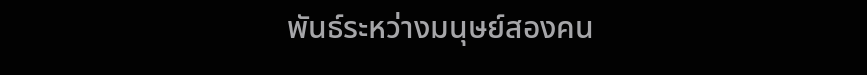พันธ์ระหว่างมนุษย์สองคน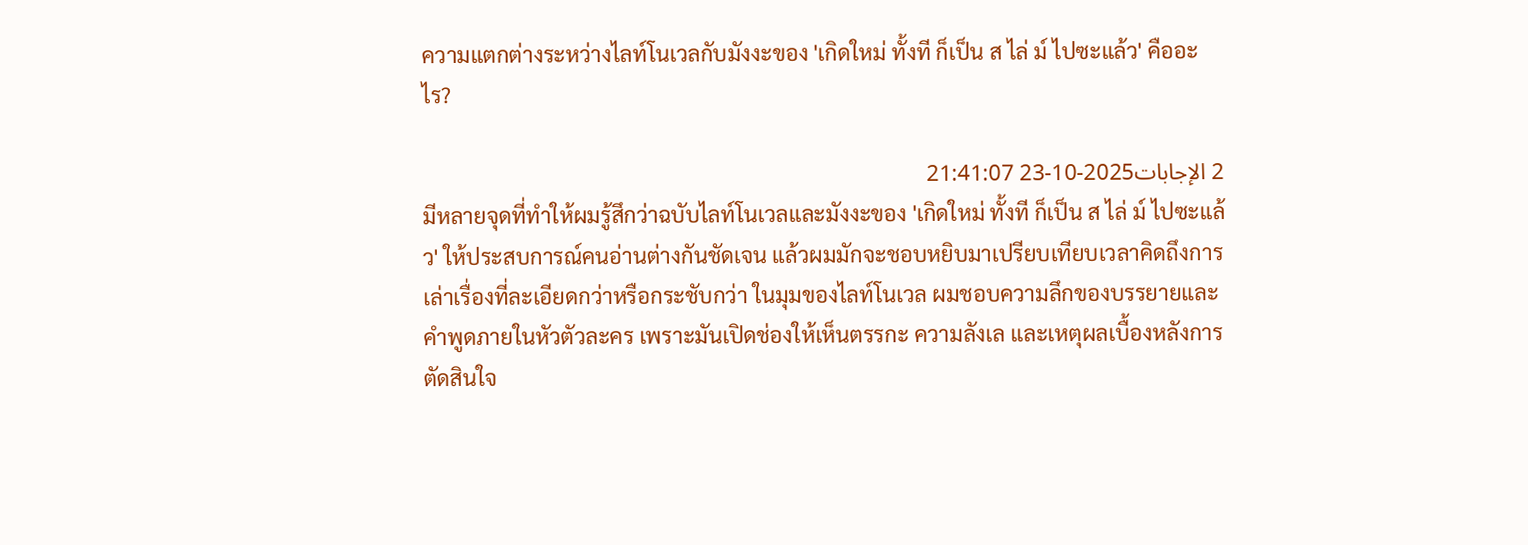ความแตกต่างระหว่างไลท์โนเวลกับมังงะของ 'เกิดใหม่ ทั้งที ก็เป็น ส ไล่ ม์ ไปซะแล้ว' คืออะไร?

2 الإجابات2025-10-23 21:41:07
มีหลายจุดที่ทำให้ผมรู้สึกว่าฉบับไลท์โนเวลและมังงะของ 'เกิดใหม่ ทั้งที ก็เป็น ส ไล่ ม์ ไปซะแล้ว' ให้ประสบการณ์คนอ่านต่างกันชัดเจน แล้วผมมักจะชอบหยิบมาเปรียบเทียบเวลาคิดถึงการเล่าเรื่องที่ละเอียดกว่าหรือกระชับกว่า ในมุมของไลท์โนเวล ผมชอบความลึกของบรรยายและคำพูดภายในหัวตัวละคร เพราะมันเปิดช่องให้เห็นตรรกะ ความลังเล และเหตุผลเบื้องหลังการตัดสินใจ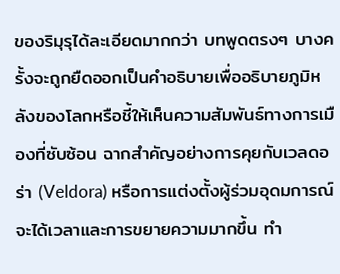ของริมุรุได้ละเอียดมากกว่า บทพูดตรงๆ บางครั้งจะถูกยืดออกเป็นคำอธิบายเพื่ออธิบายภูมิหลังของโลกหรือชี้ให้เห็นความสัมพันธ์ทางการเมืองที่ซับซ้อน ฉากสำคัญอย่างการคุยกับเวลดอร่า (Veldora) หรือการแต่งตั้งผู้ร่วมอุดมการณ์จะได้เวลาและการขยายความมากขึ้น ทำ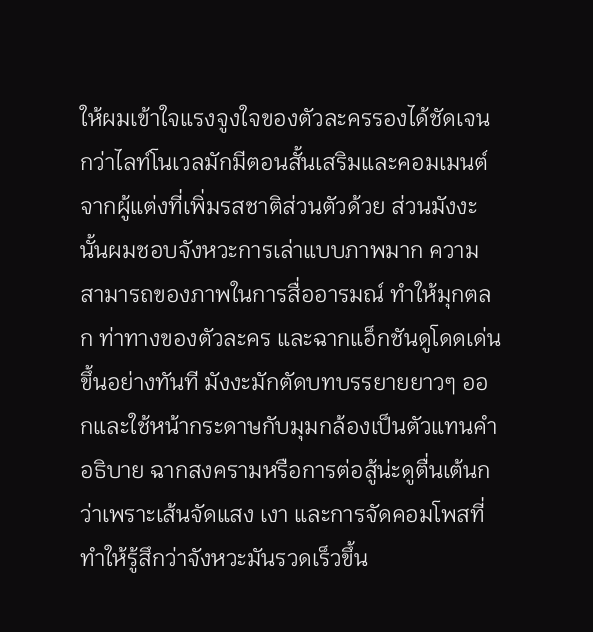ให้ผมเข้าใจแรงจูงใจของตัวละครรองได้ชัดเจนกว่าไลท์โนเวลมักมีตอนสั้นเสริมและคอมเมนต์จากผู้แต่งที่เพิ่มรสชาติส่วนตัวด้วย ส่วนมังงะนั้นผมชอบจังหวะการเล่าแบบภาพมาก ความสามารถของภาพในการสื่ออารมณ์ ทำให้มุกตลก ท่าทางของตัวละคร และฉากแอ็กชันดูโดดเด่นขึ้นอย่างทันที มังงะมักตัดบทบรรยายยาวๆ ออกและใช้หน้ากระดาษกับมุมกล้องเป็นตัวแทนคำอธิบาย ฉากสงครามหรือการต่อสู้น่ะดูตื่นเต้นกว่าเพราะเส้นจัดแสง เงา และการจัดคอมโพสที่ทำให้รู้สึกว่าจังหวะมันรวดเร็วขึ้น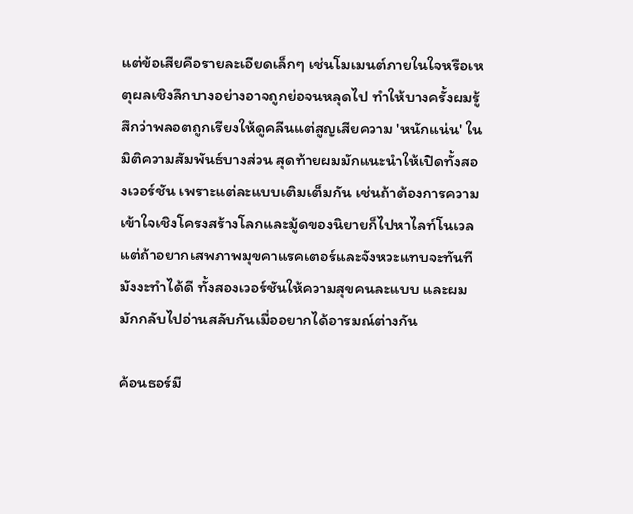แต่ข้อเสียคือรายละเอียดเล็กๆ เช่นโมเมนต์ภายในใจหรือเหตุผลเชิงลึกบางอย่างอาจถูกย่อจนหลุดไป ทำให้บางครั้งผมรู้สึกว่าพลอตถูกเรียงให้ดูคลีนแต่สูญเสียความ 'หนักแน่น' ในมิติความสัมพันธ์บางส่วน สุดท้ายผมมักแนะนำให้เปิดทั้งสองเวอร์ชัน เพราะแต่ละแบบเติมเต็มกัน เช่นถ้าต้องการความเข้าใจเชิงโครงสร้างโลกและมู้ดของนิยายก็ไปหาไลท์โนเวล แต่ถ้าอยากเสพภาพมุขคาแรคเตอร์และจังหวะแทบจะทันที มังงะทำได้ดี ทั้งสองเวอร์ชันให้ความสุขคนละแบบ และผมมักกลับไปอ่านสลับกันเมื่ออยากได้อารมณ์ต่างกัน

ค้อนธอร์มี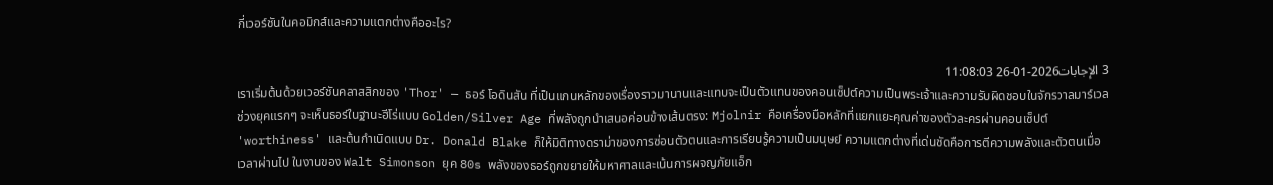กี่เวอร์ชันในคอมิกส์และความแตกต่างคืออะไร?

3 الإجابات2026-01-26 11:08:03
เราเริ่มต้นด้วยเวอร์ชันคลาสสิกของ 'Thor' — ธอร์ โอดินสัน ที่เป็นแกนหลักของเรื่องราวมานานและแทบจะเป็นตัวแทนของคอนเซ็ปต์ความเป็นพระเจ้าและความรับผิดชอบในจักรวาลมาร์เวล ช่วงยุคแรกๆ จะเห็นธอร์ในฐานะฮีโร่แบบ Golden/Silver Age ที่พลังถูกนำเสนอค่อนข้างเส้นตรง: Mjolnir คือเครื่องมือหลักที่แยกแยะคุณค่าของตัวละครผ่านคอนเซ็ปต์ 'worthiness' และต้นกำเนิดแบบ Dr. Donald Blake ก็ให้มิติทางดราม่าของการซ่อนตัวตนและการเรียนรู้ความเป็นมนุษย์ ความแตกต่างที่เด่นชัดคือการตีความพลังและตัวตนเมื่อเวลาผ่านไป ในงานของ Walt Simonson ยุค 80s พลังของธอร์ถูกขยายให้มหาศาลและเน้นการผจญภัยแอ็ก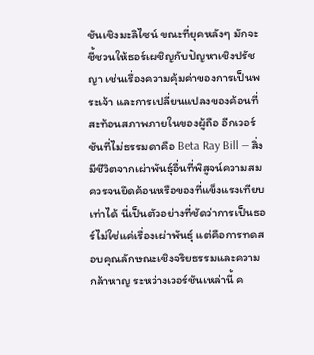ชันเชิงมะลิไซน์ ขณะที่ยุคหลังๆ มักจะชี้ชวนให้ธอร์เผชิญกับปัญหาเชิงปรัชญา เช่นเรื่องความคุ้มค่าของการเป็นพระเจ้า และการเปลี่ยนแปลงของค้อนที่สะท้อนสภาพภายในของผู้ถือ อีกเวอร์ชันที่ไม่ธรรมดาคือ Beta Ray Bill — สิ่งมีชีวิตจากเผ่าพันธุ์อื่นที่พิสูจน์ความสมควรจนยึดค้อนหรือของที่แข็งแรงเทียบเท่าได้ นี่เป็นตัวอย่างที่ชัดว่าการเป็นธอร์ไม่ใช่แค่เรื่องเผ่าพันธุ์ แต่คือการทดสอบคุณลักษณะเชิงจริยธรรมและความกล้าหาญ ระหว่างเวอร์ชันเหล่านี้ ค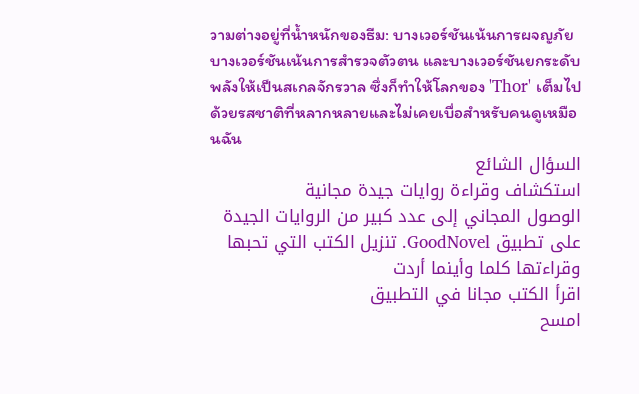วามต่างอยู่ที่น้ำหนักของธีม: บางเวอร์ชันเน้นการผจญภัย บางเวอร์ชันเน้นการสำรวจตัวตน และบางเวอร์ชันยกระดับพลังให้เป็นสเกลจักรวาล ซึ่งก็ทำให้โลกของ 'Thor' เต็มไปด้วยรสชาติที่หลากหลายและไม่เคยเบื่อสำหรับคนดูเหมือนฉัน
السؤال الشائع
استكشاف وقراءة روايات جيدة مجانية
الوصول المجاني إلى عدد كبير من الروايات الجيدة على تطبيق GoodNovel. تنزيل الكتب التي تحبها وقراءتها كلما وأينما أردت
اقرأ الكتب مجانا في التطبيق
امسح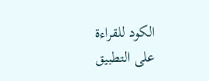الكود للقراءة على التطبيق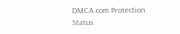DMCA.com Protection Status